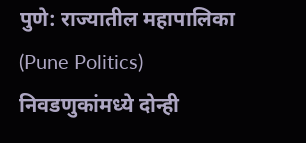पुणे: राज्यातील महापालिका (Pune Politics) निवडणुकांमध्ये दोन्ही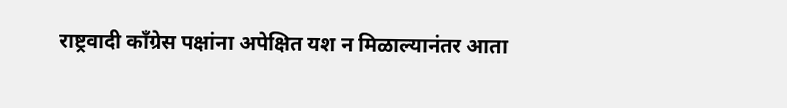राष्ट्रवादी काँग्रेस पक्षांना अपेक्षित यश न मिळाल्यानंतर आता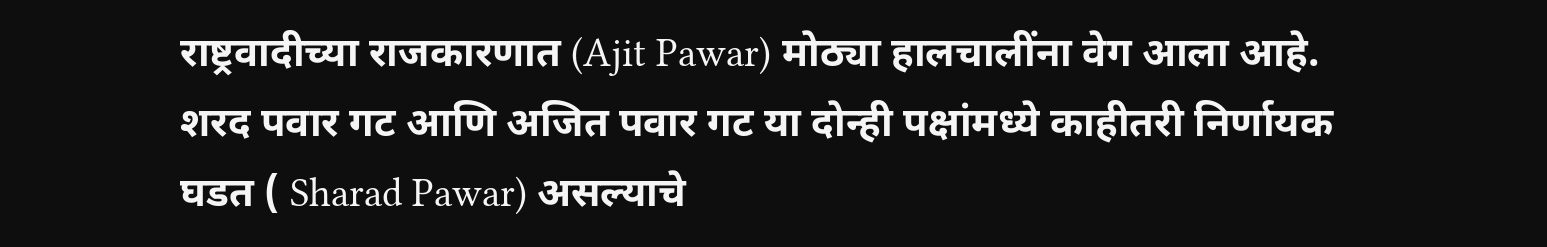राष्ट्रवादीच्या राजकारणात (Ajit Pawar) मोठ्या हालचालींना वेग आला आहे. शरद पवार गट आणि अजित पवार गट या दोन्ही पक्षांमध्ये काहीतरी निर्णायक घडत ( Sharad Pawar) असल्याचे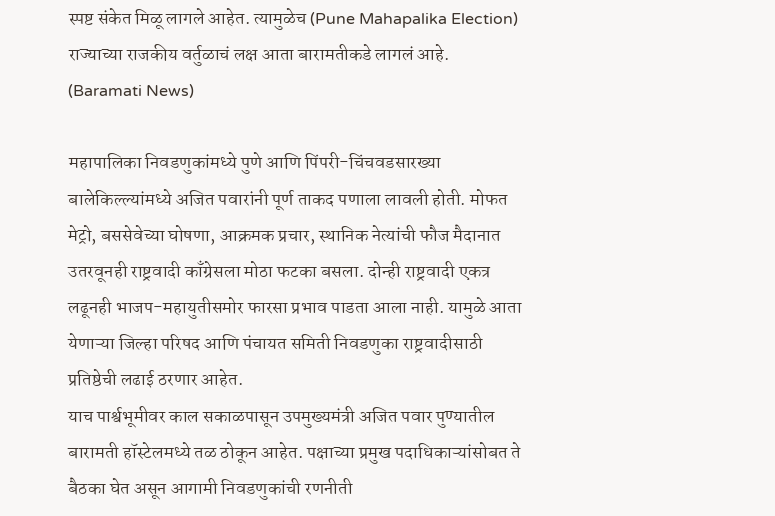स्पष्ट संकेत मिळू लागले आहेत. त्यामुळेच (Pune Mahapalika Election) राज्याच्या राजकीय वर्तुळाचं लक्ष आता बारामतीकडे लागलं आहे. (Baramati News)

महापालिका निवडणुकांमध्ये पुणे आणि पिंपरी-चिंचवडसारख्या बालेकिल्ल्यांमध्ये अजित पवारांनी पूर्ण ताकद पणाला लावली होती. मोफत मेट्रो, बससेवेच्या घोषणा, आक्रमक प्रचार, स्थानिक नेत्यांची फौज मैदानात उतरवूनही राष्ट्रवादी काँग्रेसला मोठा फटका बसला. दोन्ही राष्ट्रवादी एकत्र लढूनही भाजप-महायुतीसमोर फारसा प्रभाव पाडता आला नाही. यामुळे आता येणाऱ्या जिल्हा परिषद आणि पंचायत समिती निवडणुका राष्ट्रवादीसाठी प्रतिष्ठेची लढाई ठरणार आहेत.
याच पार्श्वभूमीवर काल सकाळपासून उपमुख्यमंत्री अजित पवार पुण्यातील बारामती हॉस्टेलमध्ये तळ ठोकून आहेत. पक्षाच्या प्रमुख पदाधिकाऱ्यांसोबत ते बैठका घेत असून आगामी निवडणुकांची रणनीती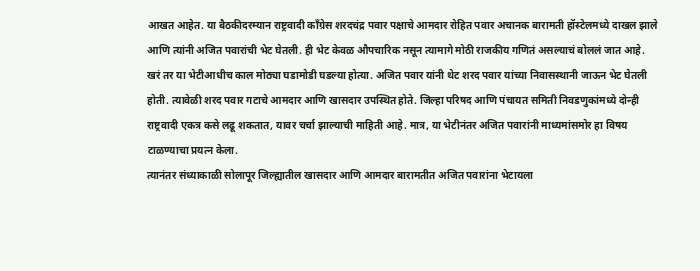आखत आहेत. या बैठकीदरम्यान राष्ट्रवादी काँग्रेस शरदचंद्र पवार पक्षाचे आमदार रोहित पवार अचानक बारामती हॉस्टेलमध्ये दाखल झाले आणि त्यांनी अजित पवारांची भेट घेतली. ही भेट केवळ औपचारिक नसून त्यामागे मोठी राजकीय गणितं असल्याचं बोललं जात आहे.
खरं तर या भेटीआधीच काल मोठ्या घडामोडी घडल्या होत्या. अजित पवार यांनी थेट शरद पवार यांच्या निवासस्थानी जाऊन भेट घेतली होती. त्यावेळी शरद पवार गटाचे आमदार आणि खासदार उपस्थित होते. जिल्हा परिषद आणि पंचायत समिती निवडणुकांमध्ये दोन्ही राष्ट्रवादी एकत्र कसे लढू शकतात, यावर चर्चा झाल्याची माहिती आहे. मात्र, या भेटीनंतर अजित पवारांनी माध्यमांसमोर हा विषय टाळण्याचा प्रयत्न केला.
त्यानंतर संध्याकाळी सोलापूर जिल्ह्यातील खासदार आणि आमदार बारामतीत अजित पवारांना भेटायला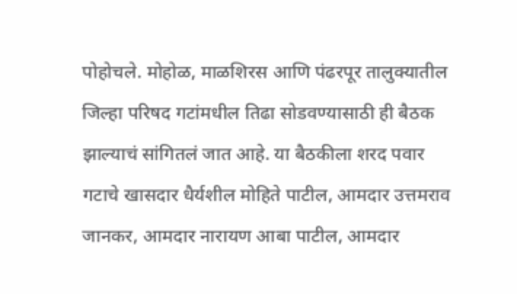पोहोचले. मोहोळ, माळशिरस आणि पंढरपूर तालुक्यातील जिल्हा परिषद गटांमधील तिढा सोडवण्यासाठी ही बैठक झाल्याचं सांगितलं जात आहे. या बैठकीला शरद पवार गटाचे खासदार धैर्यशील मोहिते पाटील, आमदार उत्तमराव जानकर, आमदार नारायण आबा पाटील, आमदार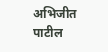अभिजीत पाटील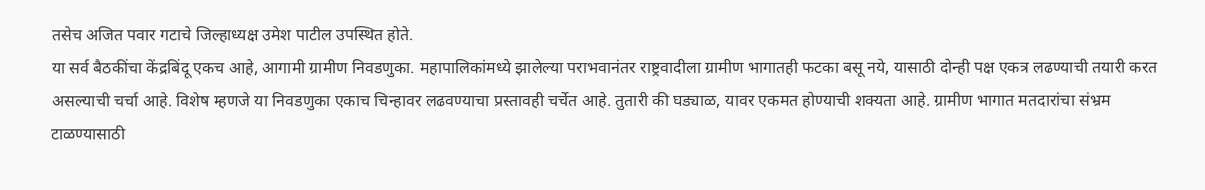तसेच अजित पवार गटाचे जिल्हाध्यक्ष उमेश पाटील उपस्थित होते.
या सर्व बैठकींचा केंद्रबिंदू एकच आहे, आगामी ग्रामीण निवडणुका. महापालिकांमध्ये झालेल्या पराभवानंतर राष्ट्रवादीला ग्रामीण भागातही फटका बसू नये, यासाठी दोन्ही पक्ष एकत्र लढण्याची तयारी करत असल्याची चर्चा आहे. विशेष म्हणजे या निवडणुका एकाच चिन्हावर लढवण्याचा प्रस्तावही चर्चेत आहे. तुतारी की घड्याळ, यावर एकमत होण्याची शक्यता आहे. ग्रामीण भागात मतदारांचा संभ्रम टाळण्यासाठी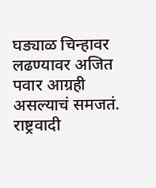घड्याळ चिन्हावर लढण्यावर अजित पवार आग्रही असल्याचं समजतं.
राष्ट्रवादी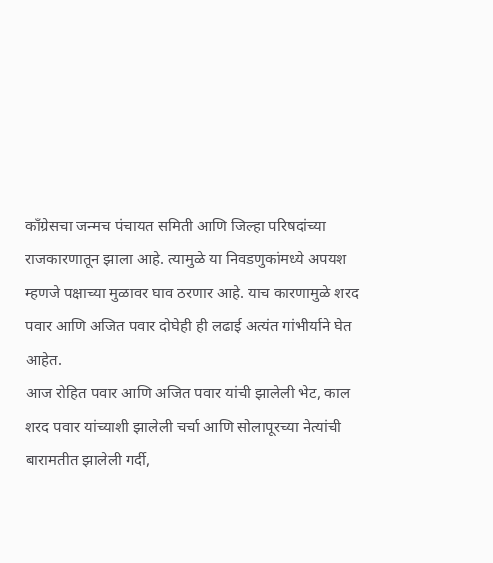काँग्रेसचा जन्मच पंचायत समिती आणि जिल्हा परिषदांच्या राजकारणातून झाला आहे. त्यामुळे या निवडणुकांमध्ये अपयश म्हणजे पक्षाच्या मुळावर घाव ठरणार आहे. याच कारणामुळे शरद पवार आणि अजित पवार दोघेही ही लढाई अत्यंत गांभीर्याने घेत आहेत.
आज रोहित पवार आणि अजित पवार यांची झालेली भेट, काल शरद पवार यांच्याशी झालेली चर्चा आणि सोलापूरच्या नेत्यांची बारामतीत झालेली गर्दी,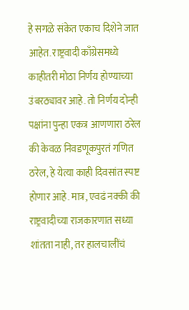हे सगळे संकेत एकाच दिशेने जात आहेत. राष्ट्रवादी काँग्रेसमध्ये काहीतरी मोठा निर्णय होण्याच्या उंबरठ्यावर आहे. तो निर्णय दोन्ही पक्षांना पुन्हा एकत्र आणणारा ठरेल की केवळ निवडणूकपुरतं गणित ठरेल, हे येत्या काही दिवसांत स्पष्ट होणार आहे. मात्र, एवढं नक्की की राष्ट्रवादीच्या राजकारणात सध्या शांतता नाही, तर हालचालींचं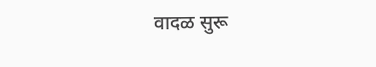वादळ सुरू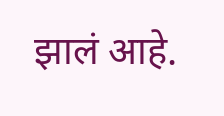झालं आहे.